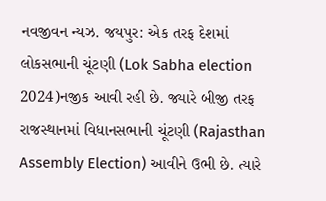નવજીવન ન્યઝ. જયપુર: એક તરફ દેશમાં લોકસભાની ચૂંટણી (Lok Sabha election 2024)નજીક આવી રહી છે. જ્યારે બીજી તરફ રાજસ્થાનમાં વિધાનસભાની ચૂંટણી (Rajasthan Assembly Election) આવીને ઉભી છે. ત્યારે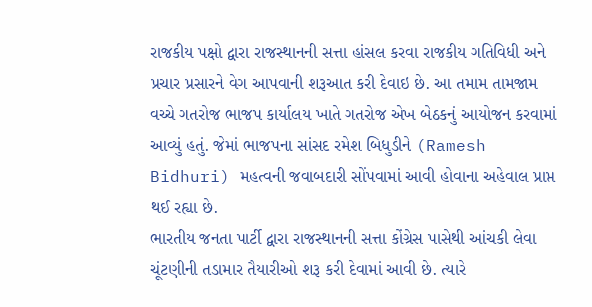રાજકીય પક્ષો દ્વારા રાજસ્થાનની સત્તા હાંસલ કરવા રાજકીય ગતિવિધી અને પ્રચાર પ્રસારને વેગ આપવાની શરૂઆત કરી દેવાઇ છે. આ તમામ તામજામ વચ્ચે ગતરોજ ભાજપ કાર્યાલય ખાતે ગતરોજ એખ બેઠકનું આયોજન કરવામાં આવ્યું હતું. જેમાં ભાજપના સાંસદ રમેશ બિધુડીને (Ramesh Bidhuri) મહત્વની જવાબદારી સોંપવામાં આવી હોવાના અહેવાલ પ્રાપ્ત થઈ રહ્યા છે.
ભારતીય જનતા પાર્ટી દ્વારા રાજસ્થાનની સત્તા કોંગ્રેસ પાસેથી આંચકી લેવા ચૂંટણીની તડામાર તૈયારીઓ શરૂ કરી દેવામાં આવી છે. ત્યારે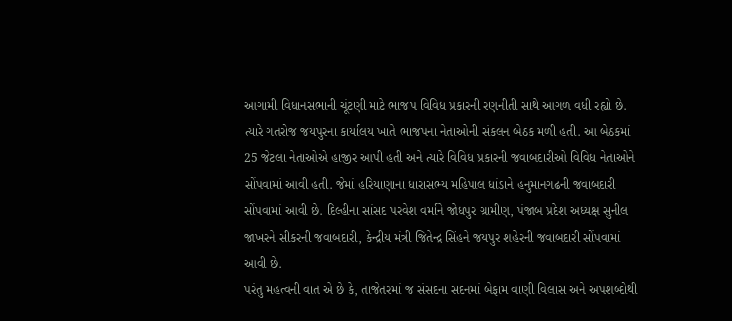આગામી વિધાનસભાની ચૂંટણી માટે ભાજપ વિવિધ પ્રકારની રણનીતી સાથે આગળ વધી રહ્યો છે. ત્યારે ગતરોજ જયપુરના કાર્યાલય ખાતે ભાજપના નેતાઓની સંકલન બેઠક મળી હતી. આ બેઠકમાં 25 જેટલા નેતાઓએ હાજીર આપી હતી અને ત્યારે વિવિધ પ્રકારની જવાબદારીઓ વિવિધ નેતાઓને સોંપવામાં આવી હતી. જેમાં હરિયાણાના ધારાસભ્ય મહિપાલ ધાંડાને હનુમાનગઢની જવાબદારી સોંપવામાં આવી છે. દિલ્હીના સાંસદ પરવેશ વર્માને જોધપુર ગ્રામીણ, પંજાબ પ્રદેશ અધ્યક્ષ સુનીલ જાખરને સીકરની જવાબદારી, કેન્દ્રીય મંત્રી જિતેન્દ્ર સિંહને જયપુર શહેરની જવાબદારી સોંપવામાં આવી છે.
પરંતુ મહત્વની વાત એ છે કે, તાજેતરમાં જ સંસદના સદનમાં બેફામ વાણી વિલાસ અને અપશબ્દોથી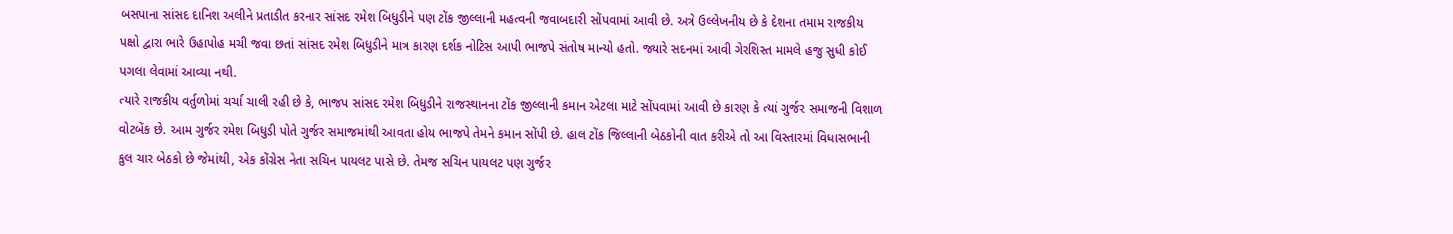બસપાના સાંસદ દાનિશ અલીને પ્રતાડીત કરનાર સાંસદ રમેશ બિધુડીને પણ ટોંક જીલ્લાની મહત્વની જવાબદારી સોંપવામાં આવી છે. અત્રે ઉલ્લેખનીય છે કે દેશના તમામ રાજકીય પક્ષો દ્વારા ભારે ઉહાપોહ મચી જવા છતાં સાંસદ રમેશ બિધુડીને માત્ર કારણ દર્શક નોટિસ આપી ભાજપે સંતોષ માન્યો હતો. જ્યારે સદનમાં આવી ગેરશિસ્ત મામલે હજુ સુધી કોઈ પગલા લેવામાં આવ્યા નથી.
ત્યારે રાજકીય વર્તુળોમાં ચર્ચા ચાલી રહી છે કે, ભાજપ સાંસદ રમેશ બિધુડીને રાજસ્થાનના ટોંક જીલ્લાની કમાન એટલા માટે સોંપવામાં આવી છે કારણ કે ત્યાં ગુર્જર સમાજની વિશાળ વોટબેંક છે. આમ ગુર્જર રમેશ બિધુડી પોતે ગુર્જર સમાજમાંથી આવતા હોય ભાજપે તેમને કમાન સોંપી છે. હાલ ટોંક જિલ્લાની બેઠકોની વાત કરીએ તો આ વિસ્તારમાં વિધાસભાની કુલ ચાર બેઠકો છે જેમાંથી, એક કોંગ્રેસ નેતા સચિન પાયલટ પાસે છે. તેમજ સચિન પાયલટ પણ ગુર્જર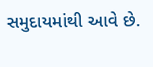સમુદાયમાંથી આવે છે.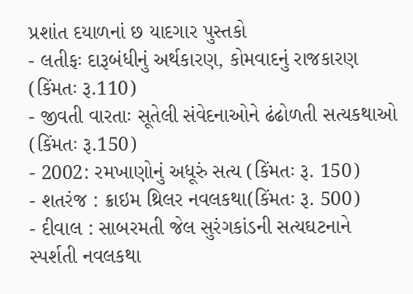પ્રશાંત દયાળનાં છ યાદગાર પુસ્તકો
- લતીફઃ દારૂબંધીનું અર્થકારણ, કોમવાદનું રાજકારણ (કિંમતઃ રૂ.110)
- જીવતી વારતાઃ સૂતેલી સંવેદનાઓને ઢંઢોળતી સત્યકથાઓ (કિંમતઃ રૂ.150)
- 2002: રમખાણોનું અધૂરું સત્ય (કિંમતઃ રૂ. 150)
- શતરંજ : ક્રાઇમ થ્રિલર નવલકથા(કિંમતઃ રૂ. 500)
- દીવાલ : સાબરમતી જેલ સુરંગકાંડની સત્યઘટનાને સ્પર્શતી નવલકથા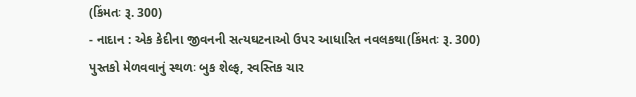(કિંમતઃ રૂ. 300)
- નાદાન : એક કેદીના જીવનની સત્યઘટનાઓ ઉપર આધારિત નવલકથા(કિંમતઃ રૂ. 300)
પુસ્તકો મેળવવાનું સ્થળઃ બુક શેલ્ફ, સ્વસ્તિક ચાર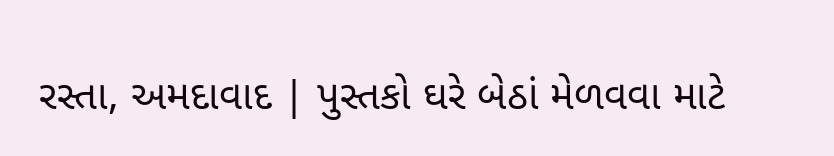રસ્તા, અમદાવાદ | પુસ્તકો ઘરે બેઠાં મેળવવા માટે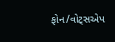ફોન/વોટ્સએપ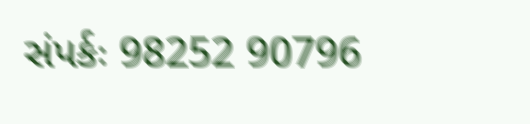સંપર્કઃ 98252 90796